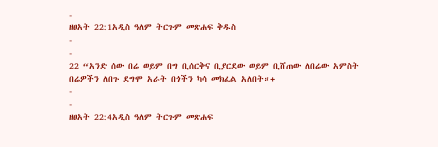-
ዘፀአት 22:1አዲስ ዓለም ትርጉም መጽሐፍ ቅዱስ
-
-
22 “አንድ ሰው በሬ ወይም በግ ቢሰርቅና ቢያርደው ወይም ቢሸጠው ለበሬው አምስት በሬዎችን ለበጉ ደግሞ አራት በጎችን ካሳ መክፈል አለበት።+
-
-
ዘፀአት 22:4አዲስ ዓለም ትርጉም መጽሐፍ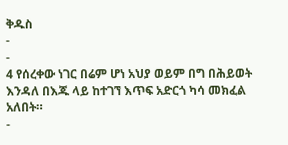ቅዱስ
-
-
4 የሰረቀው ነገር በሬም ሆነ አህያ ወይም በግ በሕይወት እንዳለ በእጁ ላይ ከተገኘ እጥፍ አድርጎ ካሳ መክፈል አለበት።
-